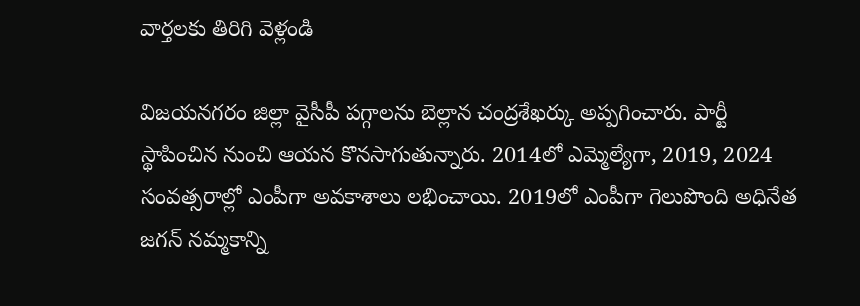వార్తలకు తిరిగి వెళ్లండి

విజయనగరం జిల్లా వైసీపీ పగ్గాలను బెల్లాన చంద్రశేఖర్కు అప్పగించారు. పార్టీ స్థాపించిన నుంచి ఆయన కొనసాగుతున్నారు. 2014లో ఎమ్మెల్యేగా, 2019, 2024 సంవత్సరాల్లో ఎంపీగా అవకాశాలు లభించాయి. 2019లో ఎంపీగా గెలుపొంది అధినేత జగన్ నమ్మకాన్ని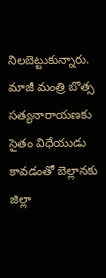నిలబెట్టుకున్నారు.
మాజీ మంత్రి బొత్స సత్యనారాయణకు సైతం విధేయుడు కావడంతో బెల్లానకు జిల్లా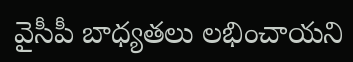వైసీపీ బాధ్యతలు లభించాయని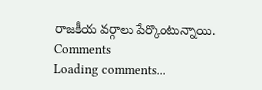రాజకీయ వర్గాలు పేర్కొంటున్నాయి.
Comments
Loading comments...